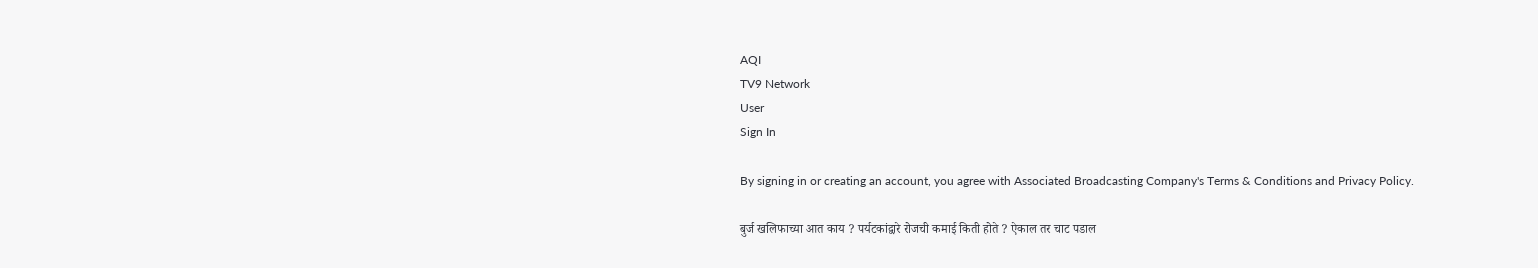AQI
TV9 Network
User
Sign In

By signing in or creating an account, you agree with Associated Broadcasting Company's Terms & Conditions and Privacy Policy.

बुर्ज खलिफाच्या आत काय ? पर्यटकांद्वारे रोजची कमाई किती होते ? ऐकाल तर चाट पडाल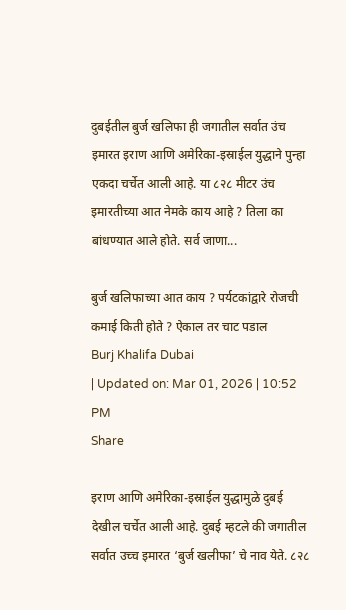दुबईतील बुर्ज खलिफा ही जगातील सर्वात उंच इमारत इराण आणि अमेरिका-इस्राईल युद्धाने पुन्हा एकदा चर्चेत आली आहे. या ८२८ मीटर उंच इमारतीच्या आत नेमके काय आहे ? तिला का बांधण्यात आले होते. सर्व जाणा...

बुर्ज खलिफाच्या आत काय ? पर्यटकांद्वारे रोजची कमाई किती होते ? ऐकाल तर चाट पडाल
Burj Khalifa Dubai
| Updated on: Mar 01, 2026 | 10:52 PM
Share

इराण आणि अमेरिका-इस्राईल युद्धामुळे दुबई देखील चर्चेत आली आहे. दुबई म्हटले की जगातील सर्वात उच्च इमारत ‘बुर्ज खलीफा’ चे नाव येते. ८२८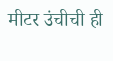मीटर उंचीची ही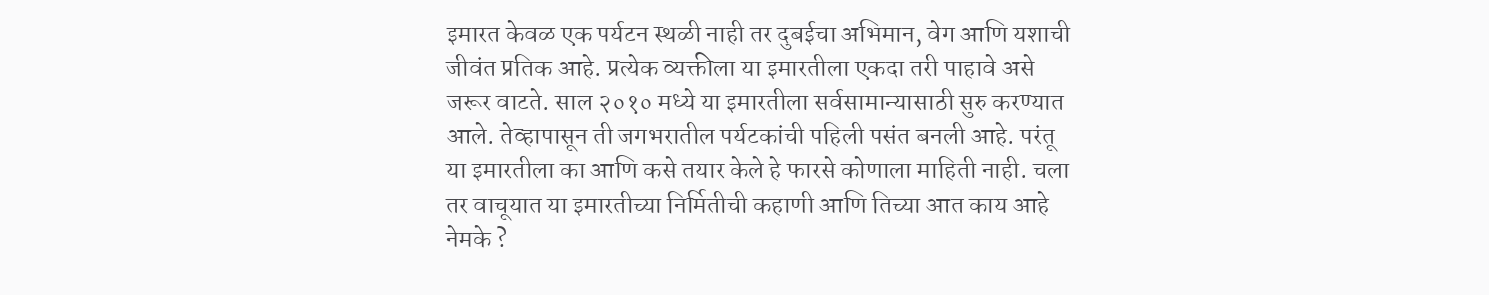इमारत केवळ एक पर्यटन स्थळी नाही तर दुबईचा अभिमान, वेग आणि यशाची जीवंत प्रतिक आहे. प्रत्येक व्यक्तीला या इमारतीला एकदा तरी पाहावे असे जरूर वाटते. साल २०१० मध्ये या इमारतीला सर्वसामान्यासाठी सुरु करण्यात आले. तेव्हापासून ती जगभरातील पर्यटकांची पहिली पसंत बनली आहे. परंतू या इमारतीला का आणि कसे तयार केले हे फारसे कोणाला माहिती नाही. चला तर वाचूयात या इमारतीच्या निर्मितीची कहाणी आणि तिच्या आत काय आहे नेमके ?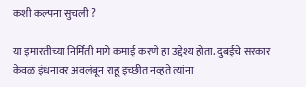कशी कल्पना सुचली ?

या इमारतीच्या निर्मिती मागे कमाई करणे हा उद्देश्य होता. दुबईचे सरकार केवळ इंधनावर अवलंबून राहू इच्छीत नव्हते त्यांना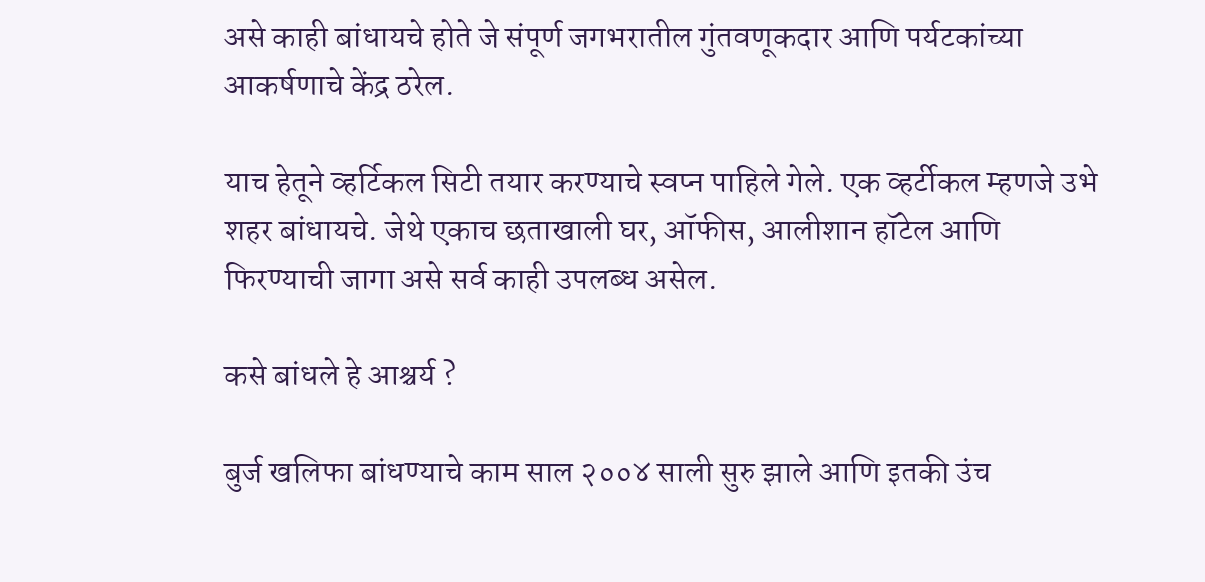असे काही बांधायचे होते जे संपूर्ण जगभरातील गुंतवणूकदार आणि पर्यटकांच्या आकर्षणाचे केंद्र ठरेल.

याच हेतूने व्हर्टिकल सिटी तयार करण्याचे स्वप्न पाहिले गेले. एक व्हर्टीकल म्हणजे उभे शहर बांधायचे. जेथे एकाच छताखाली घर, ऑफीस, आलीशान हॉटेल आणि फिरण्याची जागा असे सर्व काही उपलब्ध असेल.

कसे बांधले हे आश्चर्य ?

बुर्ज खलिफा बांधण्याचे काम साल २००४ साली सुरु झाले आणि इतकी उंच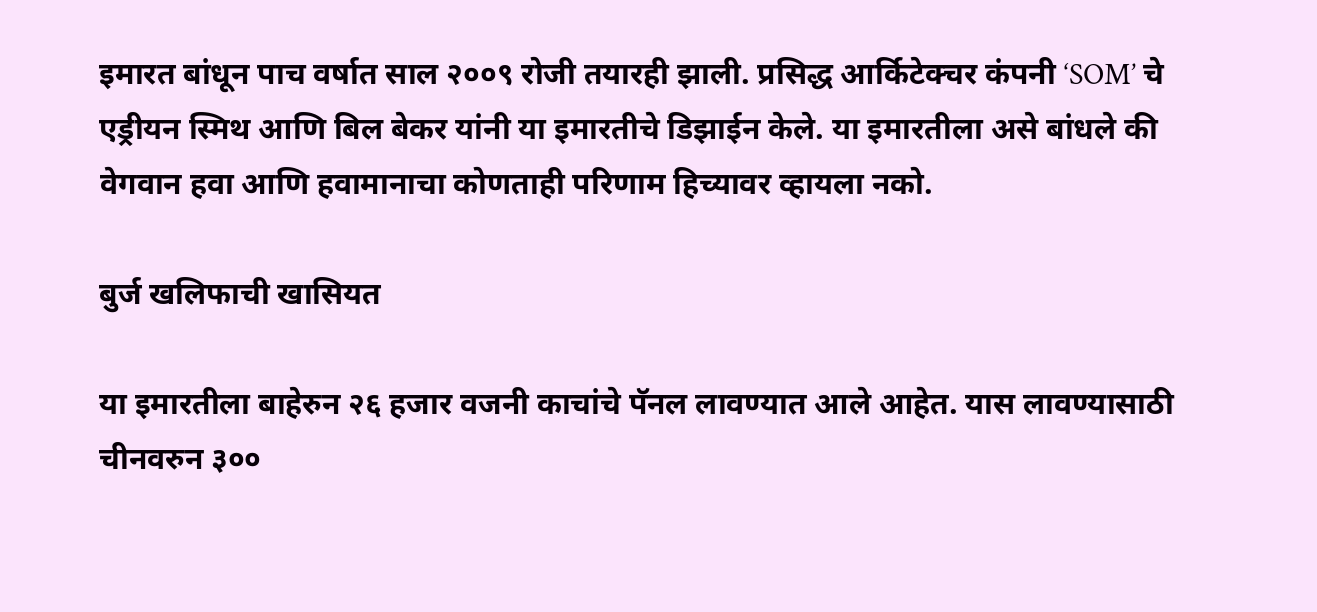इमारत बांधून पाच वर्षात साल २००९ रोजी तयारही झाली. प्रसिद्ध आर्किटेक्चर कंपनी ‘SOM’ चे एड्रीयन स्मिथ आणि बिल बेकर यांनी या इमारतीचे डिझाईन केले. या इमारतीला असे बांधले की वेगवान हवा आणि हवामानाचा कोणताही परिणाम हिच्यावर व्हायला नको.

बुर्ज खलिफाची खासियत

या इमारतीला बाहेरुन २६ हजार वजनी काचांचे पॅनल लावण्यात आले आहेत. यास लावण्यासाठी चीनवरुन ३००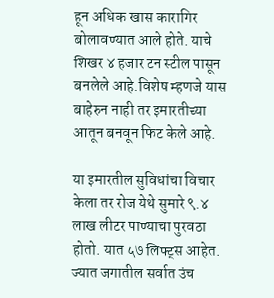हून अधिक खास कारागिर बोलावण्यात आले होते. याचे शिखर ४ हजार टन स्टील पासून बनलेले आहे.विशेष म्हणजे यास बाहेरुन नाही तर इमारतीच्या आतून बनवून फिट केले आहे.

या इमारतील सुविधांचा विचार केला तर रोज येथे सुमारे ९.४ लाख लीटर पाण्याचा पुरवठा होतो. यात ५७ लिफ्ट्स आहेत. ज्यात जगातील सर्वात उंच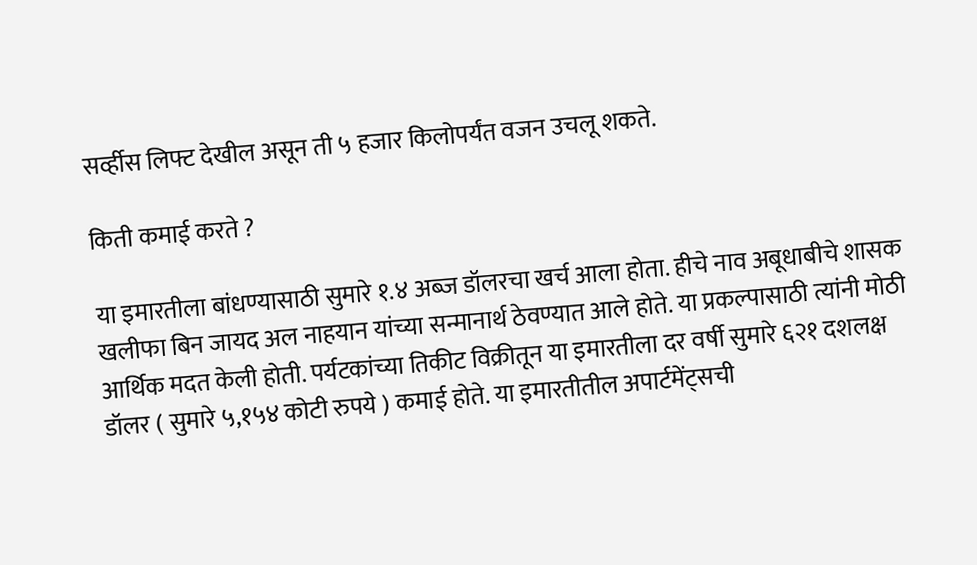सर्व्हीस लिफ्ट देखील असून ती ५ हजार किलोपर्यंत वजन उचलू शकते.

किती कमाई करते ?

या इमारतीला बांधण्यासाठी सुमारे १.४ अब्ज डॉलरचा खर्च आला होता. हीचे नाव अबूधाबीचे शासक खलीफा बिन जायद अल नाहयान यांच्या सन्मानार्थ ठेवण्यात आले होते. या प्रकल्पासाठी त्यांनी मोठी आर्थिक मदत केली होती. पर्यटकांच्या तिकीट विक्रीतून या इमारतीला दर वर्षी सुमारे ६२१ दशलक्ष डॉलर ( सुमारे ५,१५४ कोटी रुपये ) कमाई होते. या इमारतीतील अपार्टमेंट्सची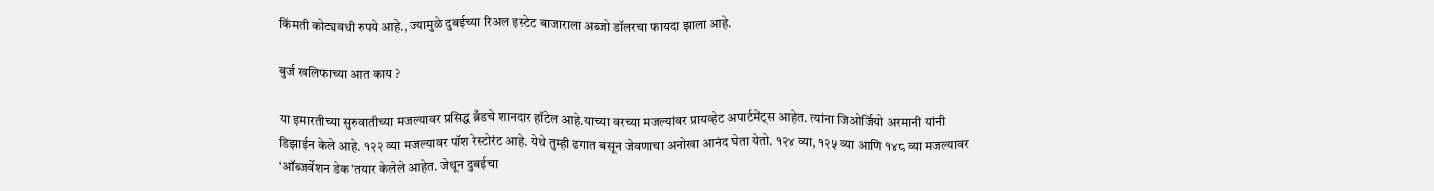किंमती कोट्यवधी रुपये आहे., ज्यामुळे दुबईच्या रिअल इस्टेट बाजाराला अब्जो डॉलरचा फायदा झाला आहे.

बुर्ज खलिफाच्या आत काय ?

या इमारतीच्या सुरुवातीच्या मजल्यावर प्रसिद्ध ब्रँडचे शानदार हॉटेल आहे.याच्या वरच्या मजल्यांवर प्रायव्हेट अपार्टमेंट्स आहेत. त्यांना जिओर्जियो अरमानी यांनी डिझाईन केले आहे. १२२ व्या मजल्यावर पॉश रेस्टोरंट आहे. येथे तुम्ही ढगात बसून जेवणाचा अनोखा आनंद घेता येतो. १२४ व्या, १२५ व्या आणि १४८ व्या मजल्यावर ‘ऑब्जर्वेशन डेक’तयार केलेले आहेत. जेथून दुबईचा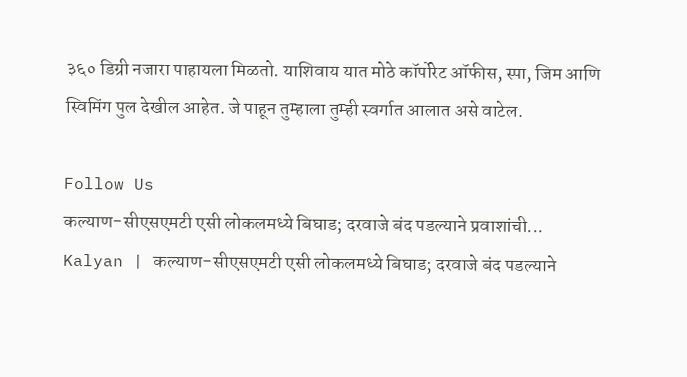३६० डिग्री नजारा पाहायला मिळतो. याशिवाय यात मोठे कॉर्पोरेट ऑफीस, स्पा, जिम आणि स्विमिंग पुल देखील आहेत. जे पाहून तुम्हाला तुम्ही स्वर्गात आलात असे वाटेल.

Follow Us
कल्याण-सीएसएमटी एसी लोकलमध्ये बिघाड; दरवाजे बंद पडल्याने प्रवाशांची...
Kalyan | कल्याण-सीएसएमटी एसी लोकलमध्ये बिघाड; दरवाजे बंद पडल्याने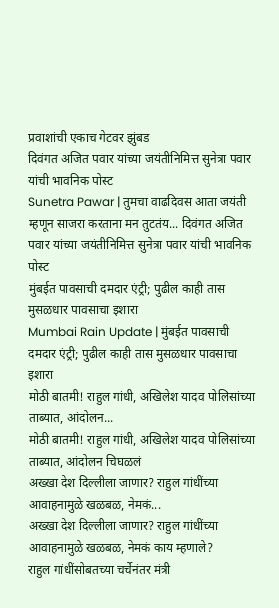प्रवाशांची एकाच गेटवर झुंबड
दिवंगत अजित पवार यांच्या जयंतीनिमित्त सुनेत्रा पवार यांची भावनिक पोस्ट
Sunetra Pawar | तुमचा वाढदिवस आता जयंती म्हणून साजरा करताना मन तुटतंय... दिवंगत अजित पवार यांच्या जयंतीनिमित्त सुनेत्रा पवार यांची भावनिक पोस्ट
मुंबईत पावसाची दमदार एंट्री; पुढील काही तास मुसळधार पावसाचा इशारा
Mumbai Rain Update | मुंबईत पावसाची दमदार एंट्री; पुढील काही तास मुसळधार पावसाचा इशारा
मोठी बातमी! राहुल गांधी, अखिलेश यादव पोलिसांच्या ताब्यात, आंदोलन...
मोठी बातमी! राहुल गांधी, अखिलेश यादव पोलिसांच्या ताब्यात, आंदोलन चिघळलं
अख्खा देश दिल्लीला जाणार? राहुल गांधींच्या आवाहनामुळे खळबळ, नेमकं...
अख्खा देश दिल्लीला जाणार? राहुल गांधींच्या आवाहनामुळे खळबळ, नेमकं काय म्हणाले?
राहुल गांधींसोबतच्या चर्चेनंतर मंत्री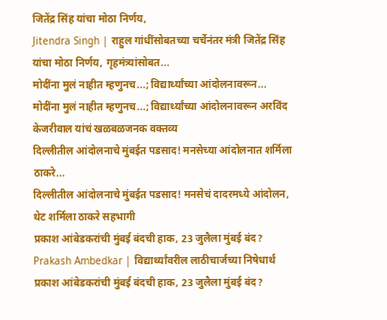जितेंद्र सिंह यांचा मोठा निर्णय,
Jitendra Singh | राहुल गांधींसोबतच्या चर्चेनंतर मंत्री जितेंद्र सिंह यांचा मोठा निर्णय, गृहमंत्र्यांसोबत...
मोदींना मुलं नाहीत म्हणुनच...; विद्यार्थ्यांच्या आंदोलनावरून...
मोदींना मुलं नाहीत म्हणुनच...; विद्यार्थ्यांच्या आंदोलनावरून अरविंद केजरीवाल यांचं खळबळजनक वक्तव्य
दिल्लीतील आंदोलनाचे मुंबईत पडसाद! मनसेच्या आंदोलनात शर्मिला ठाकरे...
दिल्लीतील आंदोलनाचे मुंबईत पडसाद! मनसेचं दादरमध्ये आंदोलन, थेट शर्मिला ठाकरे सहभागी
प्रकाश आंबेडकरांची मुंबई बंदची हाक, 23 जुलैला मुंबई बंद?
Prakash Ambedkar | विद्यार्थ्यांवरील लाठीचार्जच्या निषेधार्थ प्रकाश आंबेडकरांची मुंबई बंदची हाक, 23 जुलैला मुंबई बंद?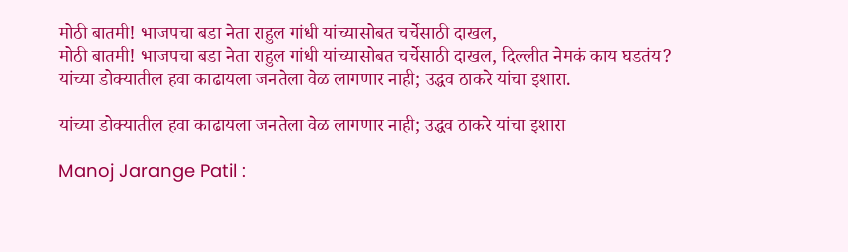मोठी बातमी! भाजपचा बडा नेता राहुल गांधी यांच्यासोबत चर्चेसाठी दाखल,
मोठी बातमी! भाजपचा बडा नेता राहुल गांधी यांच्यासोबत चर्चेसाठी दाखल, दिल्लीत नेमकं काय घडतंय?
यांच्या डोक्यातील हवा काढायला जनतेला वेळ लागणार नाही; उद्धव ठाकरे यांचा इशारा.

यांच्या डोक्यातील हवा काढायला जनतेला वेळ लागणार नाही; उद्धव ठाकरे यांचा इशारा

Manoj Jarange Patil :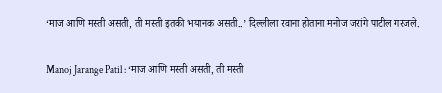‘माज आणि मस्ती असती, ती मस्ती इतकी भयानक असती..’ दिल्लीला रवाना होताना मनोज जरांगे पाटील गरजले.

Manoj Jarange Patil : ‘माज आणि मस्ती असती, ती मस्ती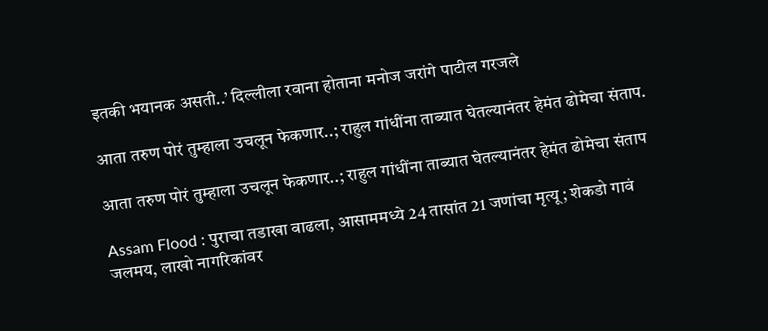इतकी भयानक असती..’ दिल्लीला रवाना होताना मनोज जरांगे पाटील गरजले

आता तरुण पोरं तुम्हाला उचलून फेकणार..; राहुल गांधींना ताब्यात घेतल्यानंतर हेमंत ढोमेचा संताप.

आता तरुण पोरं तुम्हाला उचलून फेकणार..; राहुल गांधींना ताब्यात घेतल्यानंतर हेमंत ढोमेचा संताप

Assam Flood : पुराचा तडाखा वाढला, आसाममध्ये 24 तासांत 21 जणांचा मृत्यू; शेकडो गावं जलमय, लाखो नागरिकांवर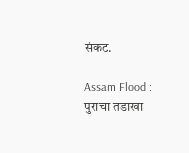संकट.

Assam Flood : पुराचा तडाखा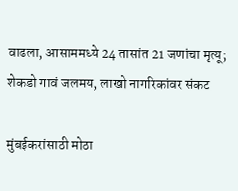वाढला, आसाममध्ये 24 तासांत 21 जणांचा मृत्यू; शेकडो गावं जलमय, लाखो नागरिकांवर संकट

मुंबईकरांसाठी मोठा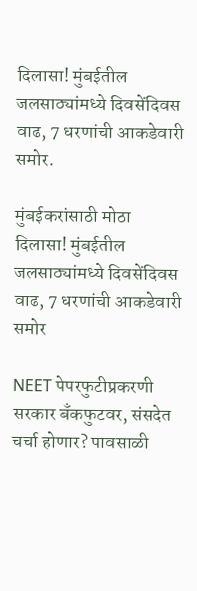दिलासा! मुंबईतील जलसाठ्यांमध्ये दिवसेंदिवस वाढ, 7 धरणांची आकडेवारी समोर.

मुंबईकरांसाठी मोठा दिलासा! मुंबईतील जलसाठ्यांमध्ये दिवसेंदिवस वाढ, 7 धरणांची आकडेवारी समोर

NEET पेपरफुटीप्रकरणी सरकार बँकफुटवर, संसदेत चर्चा होणार? पावसाळी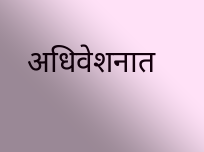अधिवेशनात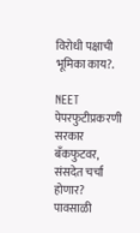विरोधी पक्षाची भूमिका काय?.

NEET पेपरफुटीप्रकरणी सरकार बँकफुटवर, संसदेत चर्चा होणार? पावसाळी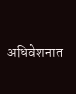अधिवेशनात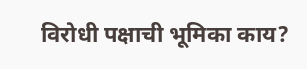विरोधी पक्षाची भूमिका काय?